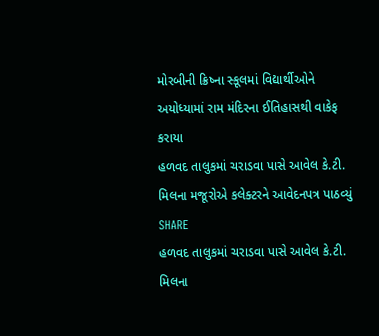મોરબીની ક્રિષ્ના સ્કૂલમાં વિદ્યાર્થીઓને અયોધ્યામાં રામ મંદિરના ઈતિહાસથી વાકેફ કરાયા
હળવદ તાલુકમાં ચરાડવા પાસે આવેલ કે.ટી. મિલના મજૂરોએ કલેક્ટરને આવેદનપત્ર પાઠવ્યું
SHARE
હળવદ તાલુકમાં ચરાડવા પાસે આવેલ કે.ટી. મિલના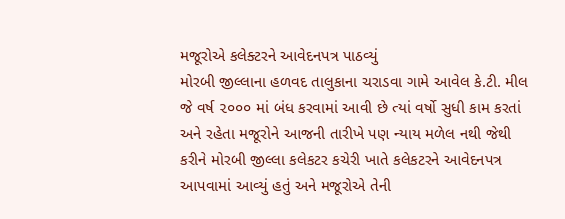મજૂરોએ કલેક્ટરને આવેદનપત્ર પાઠવ્યું
મોરબી જીલ્લાના હળવદ તાલુકાના ચરાડવા ગામે આવેલ કે.ટી. મીલ જે વર્ષ ૨૦૦૦ માં બંધ કરવામાં આવી છે ત્યાં વર્ષો સુધી કામ કરતાં અને રહેતા મજૂરોને આજની તારીખે પણ ન્યાય મળેલ નથી જેથી કરીને મોરબી જીલ્લા કલેકટર કચેરી ખાતે કલેકટરને આવેદનપત્ર આપવામાં આવ્યું હતું અને મજૂરોએ તેની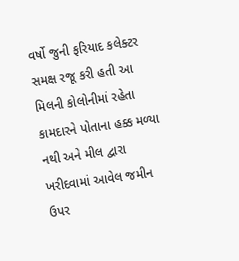વર્ષો જુની ફરિયાદ કલેક્ટર સમક્ષ રજૂ કરી હતી આ મિલની કોલોનીમાં રહેતા કામદારને પોતાના હક્ક મળ્યા નથી અને મીલ દ્વારા ખરીદવામાં આવેલ જમીન ઉપર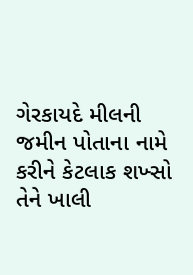ગેરકાયદે મીલની જમીન પોતાના નામે કરીને કેટલાક શખ્સો તેને ખાલી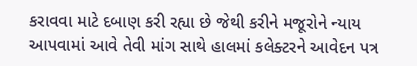કરાવવા માટે દબાણ કરી રહ્યા છે જેથી કરીને મજૂરોને ન્યાય આપવામાં આવે તેવી માંગ સાથે હાલમાં કલેક્ટરને આવેદન પત્ર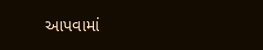આપવામાં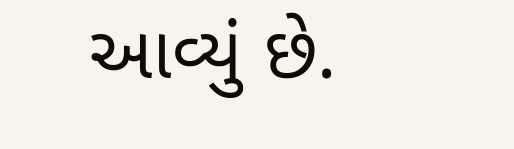આવ્યું છે.